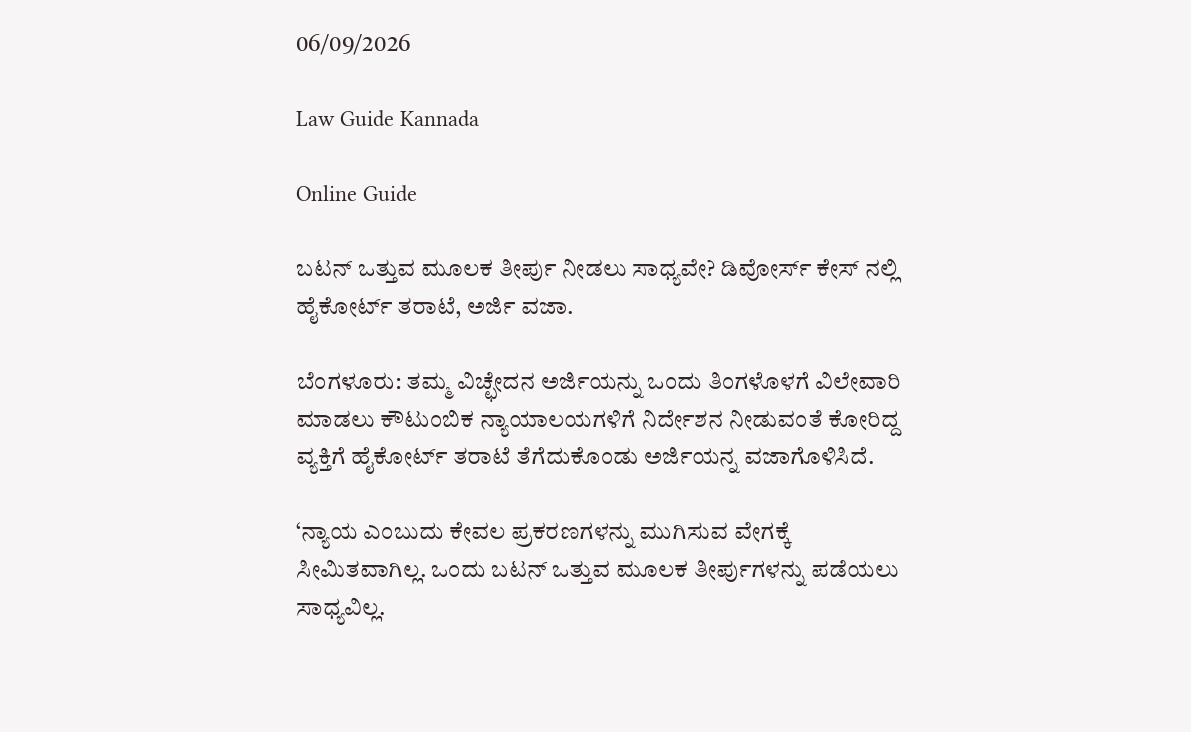06/09/2026

Law Guide Kannada

Online Guide

ಬಟನ್ ಒತ್ತುವ ಮೂಲಕ ತೀರ್ಪು ನೀಡಲು ಸಾಧ್ಯವೇ? ಡಿವೋರ್ಸ್ ಕೇಸ್ ನಲ್ಲಿ ಹೈಕೋರ್ಟ್ ತರಾಟೆ, ಅರ್ಜಿ ವಜಾ.

ಬೆಂಗಳೂರು: ತಮ್ಮ ವಿಚ್ಛೇದನ ಅರ್ಜಿಯನ್ನು ಒಂದು ತಿಂಗಳೊಳಗೆ ವಿಲೇವಾರಿ ಮಾಡಲು ಕೌಟುಂಬಿಕ ನ್ಯಾಯಾಲಯಗಳಿಗೆ ನಿರ್ದೇಶನ ನೀಡುವಂತೆ ಕೋರಿದ್ದ ವ್ಯಕ್ತಿಗೆ ಹೈಕೋರ್ಟ್ ತರಾಟೆ ತೆಗೆದುಕೊಂಡು ಅರ್ಜಿಯನ್ನ ವಜಾಗೊಳಿಸಿದೆ.

‘ನ್ಯಾಯ ಎಂಬುದು ಕೇವಲ ಪ್ರಕರಣಗಳನ್ನು ಮುಗಿಸುವ ವೇಗಕ್ಕೆ ಸೀಮಿತವಾಗಿಲ್ಲ. ಒಂದು ಬಟನ್ ಒತ್ತುವ ಮೂಲಕ ತೀರ್ಪುಗಳನ್ನು ಪಡೆಯಲು ಸಾಧ್ಯವಿಲ್ಲ.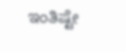ಇಂತಿಷ್ಟೇ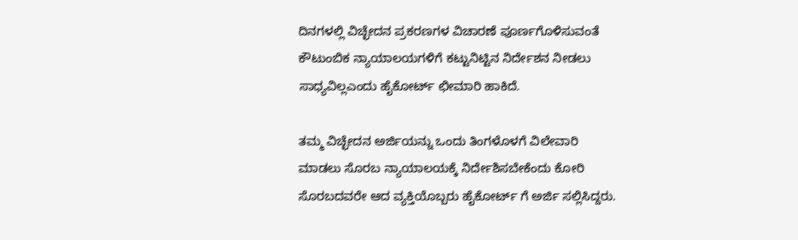ದಿನಗಳಲ್ಲಿ ವಿಚ್ಛೇದನ ಪ್ರಕರಣಗಳ ವಿಚಾರಣೆ ಪೂರ್ಣಗೊಳಿಸುವಂತೆ ಕೌಟುಂಬಿಕ ನ್ಯಾಯಾಲಯಗಳಿಗೆ ಕಟ್ಟುನಿಟ್ಟಿನ ನಿರ್ದೇಶನ ನೀಡಲು ಸಾಧ್ಯವಿಲ್ಲಎಂದು ಹೈಕೋರ್ಟ್ ಛೀಮಾರಿ ಹಾಕಿದೆ.

ತಮ್ಮ ವಿಚ್ಛೇದನ ಅರ್ಜಿಯನ್ನು ಒಂದು ತಿಂಗಳೊಳಗೆ ವಿಲೇವಾರಿ ಮಾಡಲು ಸೊರಬ ನ್ಯಾಯಾಲಯಕ್ಕೆ ನಿರ್ದೇಶಿಸಬೇಕೆಂದು ಕೋರಿ ಸೊರಬದವರೇ ಆದ ವ್ಯಕ್ತಿಯೊಬ್ಬರು ಹೈಕೋರ್ಟ್ ಗೆ ಅರ್ಜಿ ಸಲ್ಲಿಸಿದ್ದರು.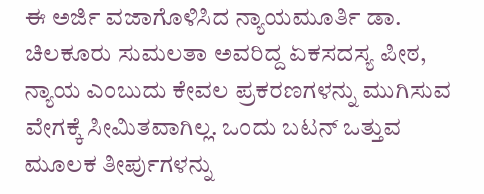ಈ ಅರ್ಜಿ ವಜಾಗೊಳಿಸಿದ ನ್ಯಾಯಮೂರ್ತಿ ಡಾ. ಚಿಲಕೂರು ಸುಮಲತಾ ಅವರಿದ್ದ ಏಕಸದಸ್ಯ ಪೀಠ, ನ್ಯಾಯ ಎಂಬುದು ಕೇವಲ ಪ್ರಕರಣಗಳನ್ನು ಮುಗಿಸುವ ವೇಗಕ್ಕೆ ಸೀಮಿತವಾಗಿಲ್ಲ. ಒಂದು ಬಟನ್ ಒತ್ತುವ ಮೂಲಕ ತೀರ್ಪುಗಳನ್ನು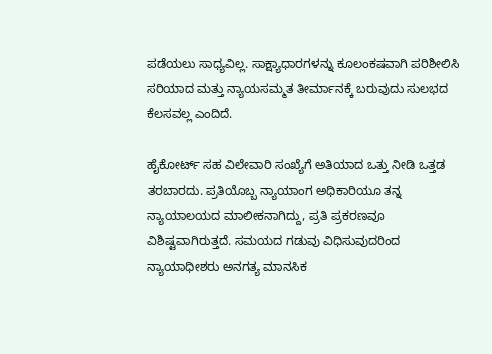ಪಡೆಯಲು ಸಾಧ್ಯವಿಲ್ಲ. ಸಾಕ್ಷ್ಯಾಧಾರಗಳನ್ನು ಕೂಲಂಕಷವಾಗಿ ಪರಿಶೀಲಿಸಿ ಸರಿಯಾದ ಮತ್ತು ನ್ಯಾಯಸಮ್ಮತ ತೀರ್ಮಾನಕ್ಕೆ ಬರುವುದು ಸುಲಭದ ಕೆಲಸವಲ್ಲ ಎಂದಿದೆ.

ಹೈಕೋರ್ಟ್ ಸಹ ವಿಲೇವಾರಿ ಸಂಖ್ಯೆಗೆ ಅತಿಯಾದ ಒತ್ತು ನೀಡಿ ಒತ್ತಡ ತರಬಾರದು. ಪ್ರತಿಯೊಬ್ಬ ನ್ಯಾಯಾಂಗ ಅಧಿಕಾರಿಯೂ ತನ್ನ ನ್ಯಾಯಾಲಯದ ಮಾಲೀಕನಾಗಿದ್ದು, ಪ್ರತಿ ಪ್ರಕರಣವೂ ವಿಶಿಷ್ಟವಾಗಿರುತ್ತದೆ. ಸಮಯದ ಗಡುವು ವಿಧಿಸುವುದರಿಂದ ನ್ಯಾಯಾಧೀಶರು ಅನಗತ್ಯ ಮಾನಸಿಕ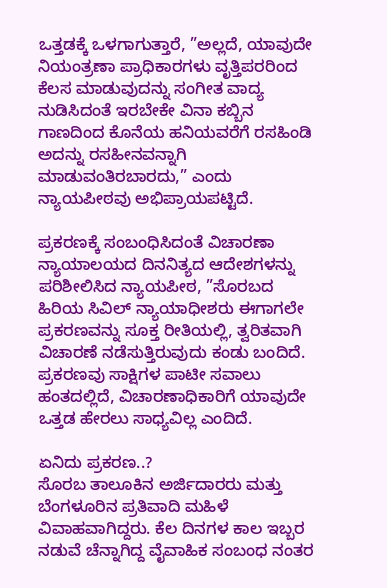ಒತ್ತಡಕ್ಕೆ ಒಳಗಾಗುತ್ತಾರೆ, ”ಅಲ್ಲದೆ, ಯಾವುದೇ ನಿಯಂತ್ರಣಾ ಪ್ರಾಧಿಕಾರಗಳು ವೃತ್ತಿಪರರಿಂದ ಕೆಲಸ ಮಾಡುವುದನ್ನು ಸಂಗೀತ ವಾದ್ಯ ನುಡಿಸಿದಂತೆ ಇರಬೇಕೇ ವಿನಾ ಕಬ್ಬಿನ ಗಾಣದಿಂದ ಕೊನೆಯ ಹನಿಯವರೆಗೆ ರಸಹಿಂಡಿ ಅದನ್ನು ರಸಹೀನವನ್ನಾಗಿ ಮಾಡುವಂತಿರಬಾರದು,” ಎಂದು ನ್ಯಾಯಪೀಠವು ಅಭಿಪ್ರಾಯಪಟ್ಟಿದೆ.

ಪ್ರಕರಣಕ್ಕೆ ಸಂಬಂಧಿಸಿದಂತೆ ವಿಚಾರಣಾ ನ್ಯಾಯಾಲಯದ ದಿನನಿತ್ಯದ ಆದೇಶಗಳನ್ನು ಪರಿಶೀಲಿಸಿದ ನ್ಯಾಯಪೀಠ, ”ಸೊರಬದ ಹಿರಿಯ ಸಿವಿಲ್ ನ್ಯಾಯಾಧೀಶರು ಈಗಾಗಲೇ ಪ್ರಕರಣವನ್ನು ಸೂಕ್ತ ರೀತಿಯಲ್ಲಿ, ತ್ವರಿತವಾಗಿ ವಿಚಾರಣೆ ನಡೆಸುತ್ತಿರುವುದು ಕಂಡು ಬಂದಿದೆ. ಪ್ರಕರಣವು ಸಾಕ್ಷಿಗಳ ಪಾಟೀ ಸವಾಲು ಹಂತದಲ್ಲಿದೆ, ವಿಚಾರಣಾಧಿಕಾರಿಗೆ ಯಾವುದೇ ಒತ್ತಡ ಹೇರಲು ಸಾಧ್ಯವಿಲ್ಲ ಎಂದಿದೆ.

ಏನಿದು ಪ್ರಕರಣ..?
ಸೊರಬ ತಾಲೂಕಿನ ಅರ್ಜಿದಾರರು ಮತ್ತು ಬೆಂಗಳೂರಿನ ಪ್ರತಿವಾದಿ ಮಹಿಳೆ ವಿವಾಹವಾಗಿದ್ದರು. ಕೆಲ ದಿನಗಳ ಕಾಲ ಇಬ್ಬರ ನಡುವೆ ಚೆನ್ನಾಗಿದ್ದ ವೈವಾಹಿಕ ಸಂಬಂಧ ನಂತರ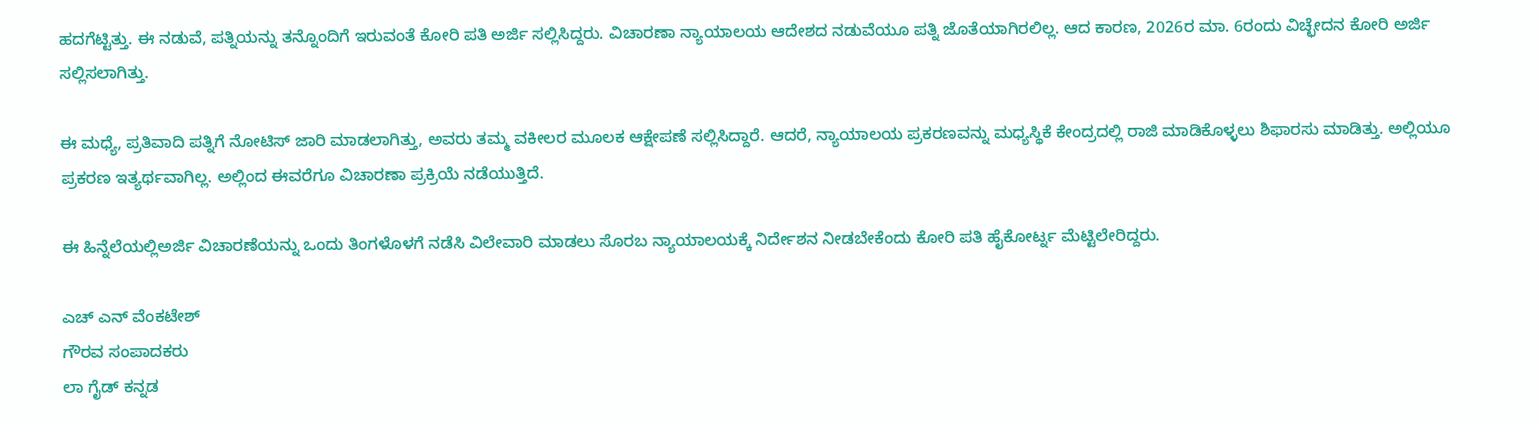ಹದಗೆಟ್ಟಿತ್ತು. ಈ ನಡುವೆ, ಪತ್ನಿಯನ್ನು ತನ್ನೊಂದಿಗೆ ಇರುವಂತೆ ಕೋರಿ ಪತಿ ಅರ್ಜಿ ಸಲ್ಲಿಸಿದ್ದರು. ವಿಚಾರಣಾ ನ್ಯಾಯಾಲಯ ಆದೇಶದ ನಡುವೆಯೂ ಪತ್ನಿ ಜೊತೆಯಾಗಿರಲಿಲ್ಲ. ಆದ ಕಾರಣ, 2026ರ ಮಾ. 6ರಂದು ವಿಚ್ಛೇದನ ಕೋರಿ ಅರ್ಜಿ ಸಲ್ಲಿಸಲಾಗಿತ್ತು.

ಈ ಮಧ್ಯೆ, ಪ್ರತಿವಾದಿ ಪತ್ನಿಗೆ ನೋಟಿಸ್ ಜಾರಿ ಮಾಡಲಾಗಿತ್ತು, ಅವರು ತಮ್ಮ ವಕೀಲರ ಮೂಲಕ ಆಕ್ಷೇಪಣೆ ಸಲ್ಲಿಸಿದ್ದಾರೆ. ಆದರೆ, ನ್ಯಾಯಾಲಯ ಪ್ರಕರಣವನ್ನು ಮಧ್ಯಸ್ಥಿಕೆ ಕೇಂದ್ರದಲ್ಲಿ ರಾಜಿ ಮಾಡಿಕೊಳ್ಳಲು ಶಿಫಾರಸು ಮಾಡಿತ್ತು. ಅಲ್ಲಿಯೂ ಪ್ರಕರಣ ಇತ್ಯರ್ಥವಾಗಿಲ್ಲ. ಅಲ್ಲಿಂದ ಈವರೆಗೂ ವಿಚಾರಣಾ ಪ್ರಕ್ರಿಯೆ ನಡೆಯುತ್ತಿದೆ.

ಈ ಹಿನ್ನೆಲೆಯಲ್ಲಿಅರ್ಜಿ ವಿಚಾರಣೆಯನ್ನು ಒಂದು ತಿಂಗಳೊಳಗೆ ನಡೆಸಿ ವಿಲೇವಾರಿ ಮಾಡಲು ಸೊರಬ ನ್ಯಾಯಾಲಯಕ್ಕೆ ನಿರ್ದೇಶನ ನೀಡಬೇಕೆಂದು ಕೋರಿ ಪತಿ ಹೈಕೋರ್ಟ್ನ ಮೆಟ್ಟಿಲೇರಿದ್ದರು.

ಎಚ್ ಎನ್ ವೆಂಕಟೇಶ್
ಗೌರವ ಸಂಪಾದಕರು
ಲಾ ಗೈಡ್ ಕನ್ನಡ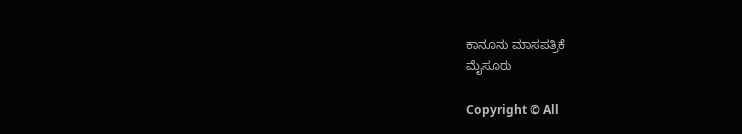ಕಾನೂನು ಮಾಸಪತ್ರಿಕೆ
ಮೈಸೂರು

Copyright © All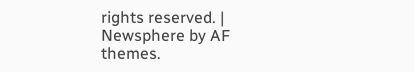rights reserved. | Newsphere by AF themes.